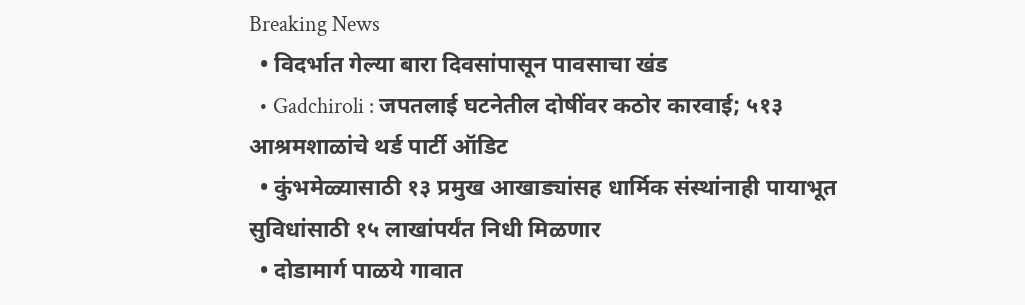Breaking News
  • विदर्भात गेल्या बारा दिवसांपासून पावसाचा खंड
  • Gadchiroli : जपतलाई घटनेतील दोषींवर कठोर कारवाई; ५१३ आश्रमशाळांचे थर्ड पार्टी ऑडिट
  • कुंभमेळ्यासाठी १३ प्रमुख आखाड्यांसह धार्मिक संस्थांनाही पायाभूत सुविधांसाठी १५ लाखांपर्यंत निधी मिळणार
  • दोडामार्ग पाळये गावात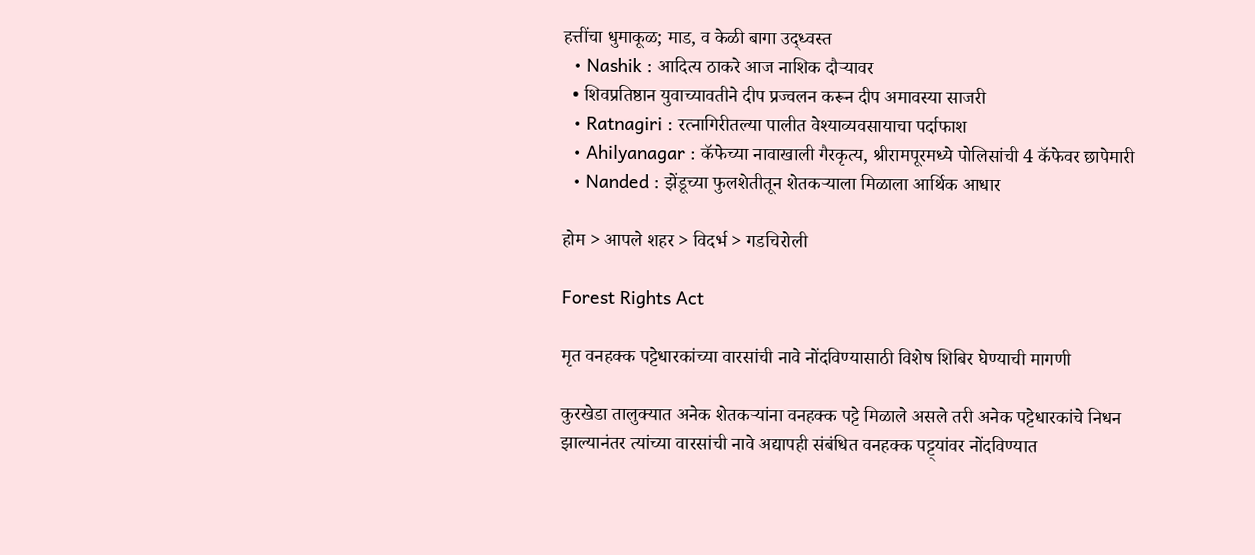हत्तींचा धुमाकूळ; माड, व केळी बागा उद्ध्वस्त
  • Nashik : आदित्य ठाकरे आज नाशिक दौऱ्यावर
  • शिवप्रतिष्ठान युवाच्यावतीने दीप प्रज्वलन करून दीप अमावस्या साजरी
  • Ratnagiri : रत्नागिरीतल्या पालीत वेश्याव्यवसायाचा पर्दाफाश
  • Ahilyanagar : कॅफेच्या नावाखाली गैरकृत्य, श्रीरामपूरमध्ये पोलिसांची 4 कॅफेवर छापेमारी
  • Nanded : झेंडूच्या फुलशेतीतून शेतकऱ्याला मिळाला आर्थिक आधार

होम > आपले शहर > विदर्भ > गडचिरोली

Forest Rights Act

मृत वनहक्क पट्टेधारकांच्या वारसांची नावे नोंदविण्यासाठी विशेष शिबिर घेण्याची मागणी

कुरखेडा तालुक्यात अनेक शेतकऱ्यांना वनहक्क पट्टे मिळाले असले तरी अनेक पट्टेधारकांचे निधन झाल्यानंतर त्यांच्या वारसांची नावे अद्यापही संबंधित वनहक्क पट्ट्यांवर नोंदविण्यात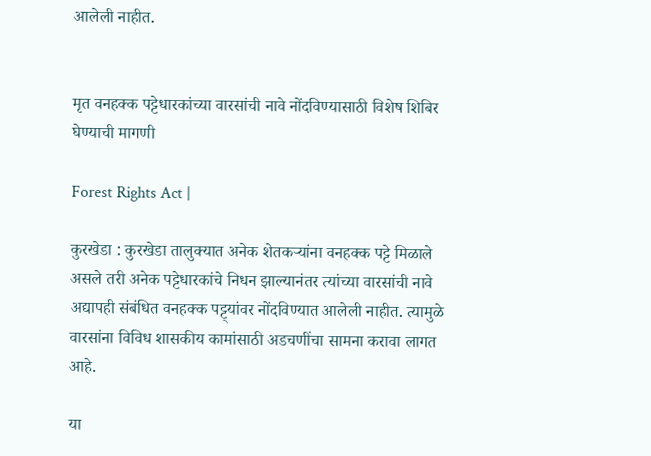आलेली नाहीत.


मृत वनहक्क पट्टेधारकांच्या वारसांची नावे नोंदविण्यासाठी विशेष शिबिर घेण्याची मागणी

Forest Rights Act |

कुरखेडा : कुरखेडा तालुक्यात अनेक शेतकऱ्यांना वनहक्क पट्टे मिळाले असले तरी अनेक पट्टेधारकांचे निधन झाल्यानंतर त्यांच्या वारसांची नावे अद्यापही संबंधित वनहक्क पट्ट्यांवर नोंदविण्यात आलेली नाहीत. त्यामुळे वारसांना विविध शासकीय कामांसाठी अडचणींचा सामना करावा लागत आहे.

या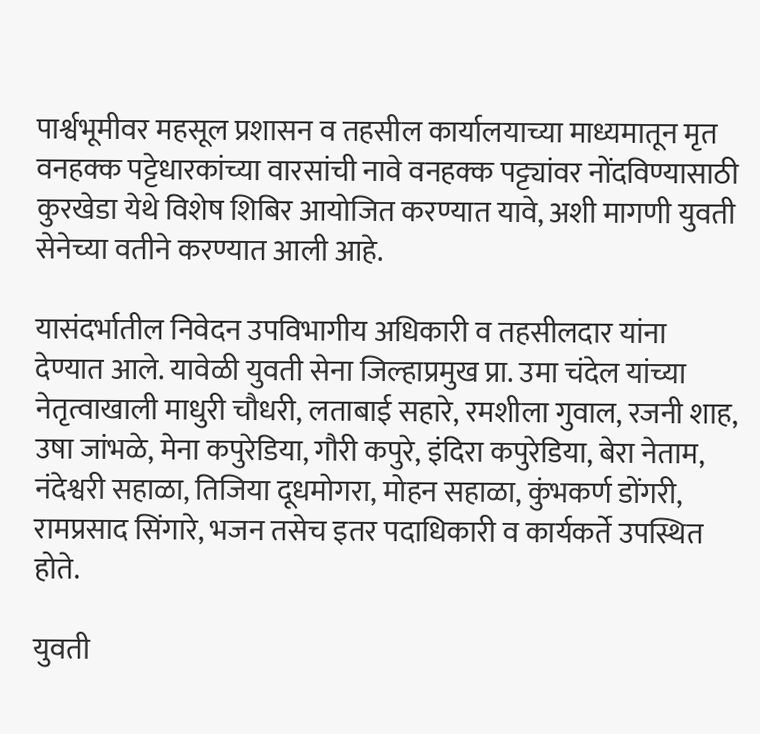पार्श्वभूमीवर महसूल प्रशासन व तहसील कार्यालयाच्या माध्यमातून मृत वनहक्क पट्टेधारकांच्या वारसांची नावे वनहक्क पट्ट्यांवर नोंदविण्यासाठी कुरखेडा येथे विशेष शिबिर आयोजित करण्यात यावे, अशी मागणी युवती सेनेच्या वतीने करण्यात आली आहे.

यासंदर्भातील निवेदन उपविभागीय अधिकारी व तहसीलदार यांना देण्यात आले. यावेळी युवती सेना जिल्हाप्रमुख प्रा. उमा चंदेल यांच्या नेतृत्वाखाली माधुरी चौधरी, लताबाई सहारे, रमशीला गुवाल, रजनी शाह, उषा जांभळे, मेना कपुरेडिया, गौरी कपुरे, इंदिरा कपुरेडिया, बेरा नेताम, नंदेश्वरी सहाळा, तिजिया दूधमोगरा, मोहन सहाळा, कुंभकर्ण डोंगरी, रामप्रसाद सिंगारे, भजन तसेच इतर पदाधिकारी व कार्यकर्ते उपस्थित होते.

युवती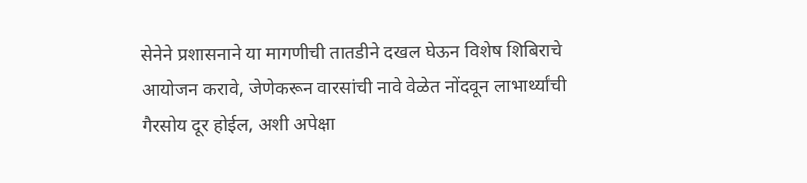सेनेने प्रशासनाने या मागणीची तातडीने दखल घेऊन विशेष शिबिराचे आयोजन करावे, जेणेकरून वारसांची नावे वेळेत नोंदवून लाभार्थ्यांची गैरसोय दूर होईल, अशी अपेक्षा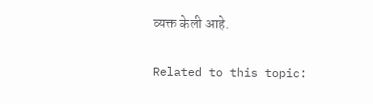व्यक्त केली आहे.

Related to this topic: